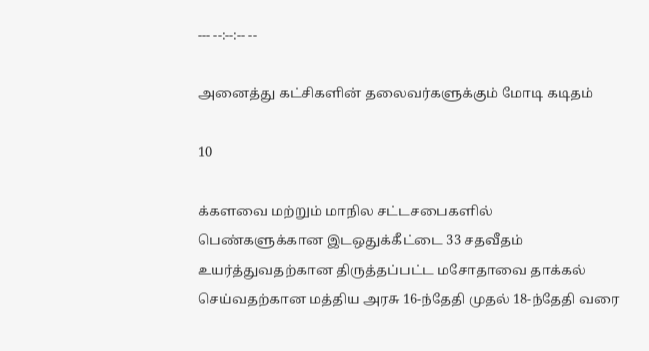--- --:--:-- --

அனைத்து கட்சிகளின் தலைவர்களுக்கும் மோடி கடிதம்

10

க்களவை மற்றும் மாநில சட்டசபைகளில் பெண்களுக்கான இடஒதுக்கீட்டை 33 சதவீதம் உயர்த்துவதற்கான திருத்தப்பட்ட மசோதாவை தாக்கல் செய்வதற்கான மத்திய அரசு 16-ந்தேதி முதல் 18-ந்தேதி வரை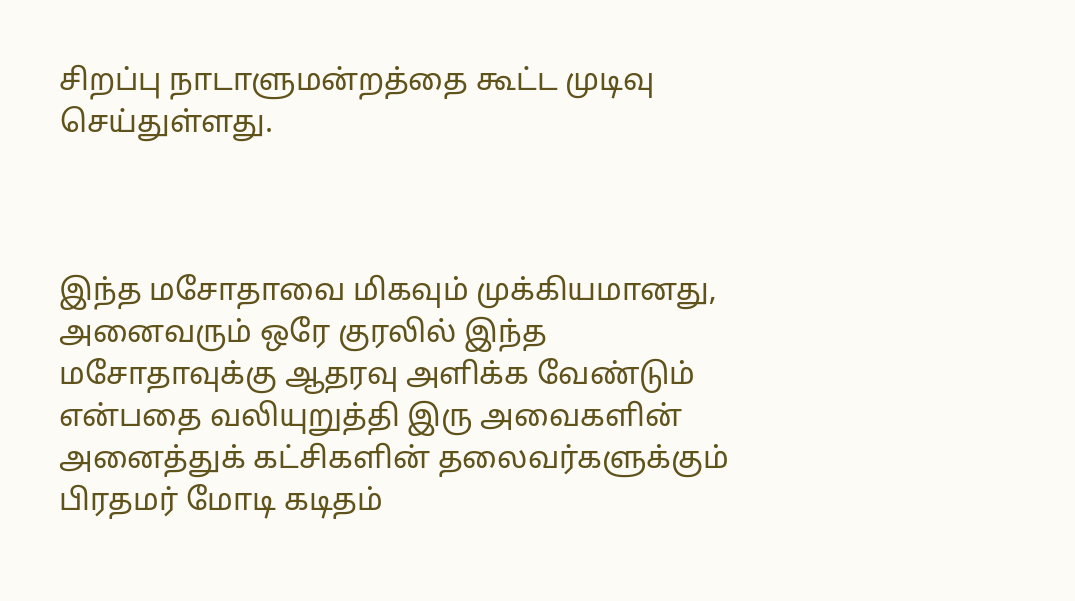சிறப்பு நாடாளுமன்றத்தை கூட்ட முடிவு செய்துள்ளது.



இந்த மசோதாவை மிகவும் முக்கியமானது, அனைவரும் ஒரே குரலில் இந்த மசோதாவுக்கு ஆதரவு அளிக்க வேண்டும் என்பதை வலியுறுத்தி இரு அவைகளின் அனைத்துக் கட்சிகளின் தலைவர்களுக்கும் பிரதமர் மோடி கடிதம்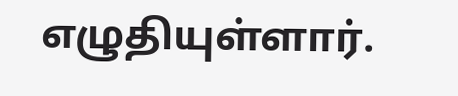எழுதியுள்ளார்.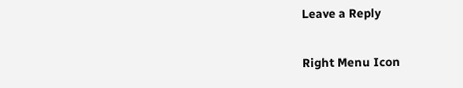Leave a Reply

Right Menu Icon